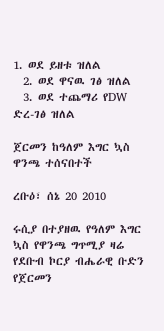1. ወደ ይዘቱ ዝለል
  2. ወደ ዋናዉ ገፅ ዝለል
  3. ወደ ተጨማሪ የDW ድረ-ገፅ ዝለል

ጀርመን ከዓለም እግር ኳስ ዋንጫ ተሰናበተች

ረቡዕ፣ ሰኔ 20 2010

ሩሲያ በተያዘዉ የዓለም እግር ኳስ የዋንጫ ግጥሚያ ዛሬ የደቡብ ኮርያ ብሔራዊ ቡድን የጀርመን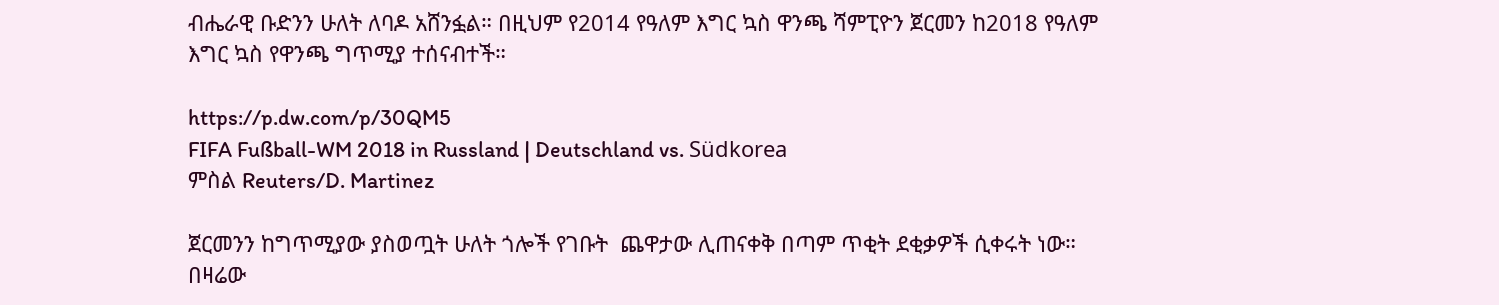ብሔራዊ ቡድንን ሁለት ለባዶ አሸንፏል። በዚህም የ2014 የዓለም እግር ኳስ ዋንጫ ሻምፒዮን ጀርመን ከ2018 የዓለም እግር ኳስ የዋንጫ ግጥሚያ ተሰናብተች።

https://p.dw.com/p/30QM5
FIFA Fußball-WM 2018 in Russland | Deutschland vs. Südkorea
ምስል Reuters/D. Martinez

ጀርመንን ከግጥሚያው ያስወጧት ሁለት ጎሎች የገቡት  ጨዋታው ሊጠናቀቅ በጣም ጥቂት ደቂቃዎች ሲቀሩት ነው። በዛሬው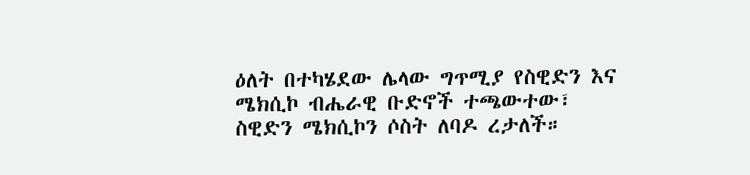ዕለት በተካሄደው ሌላው ግጥሚያ የስዊድን እና ሜክሲኮ ብሔራዊ ቡድኖች ተጫውተው፣ ስዊድን ሜክሲኮን ሶስት ለባዶ ረታለች።